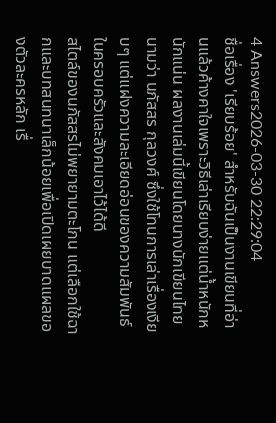4 Answers2026-03-30 22:29:04
ชื่อเรื่อง 'เรียบร้อย' สำหรับฉันเป็นงานเขียนที่อ่านแล้วค้างคาใจเพราะวิธีเล่าเรียบง่ายแต่น้ำหนักหนักแน่น ผลงานเล่มนี้เขียนโดยนางนักเขียนไทยนามว่า นภัสสร กุลวงศ์ ซึ่งใช้โทนการเล่าเรื่องเงียบๆ แต่แฝงความละเอียดอ่อนของความสัมพันธ์ในครอบครัวและสังคมเอาไว้ได้ดี
สไตล์ของนภัสสรไม่พยายามตะโกน แต่เลือกใช้ฉากและบทสนทนาเล็กน้อยเพื่อเปิดเผยบาดแผลของตัวละครหลัก เรื่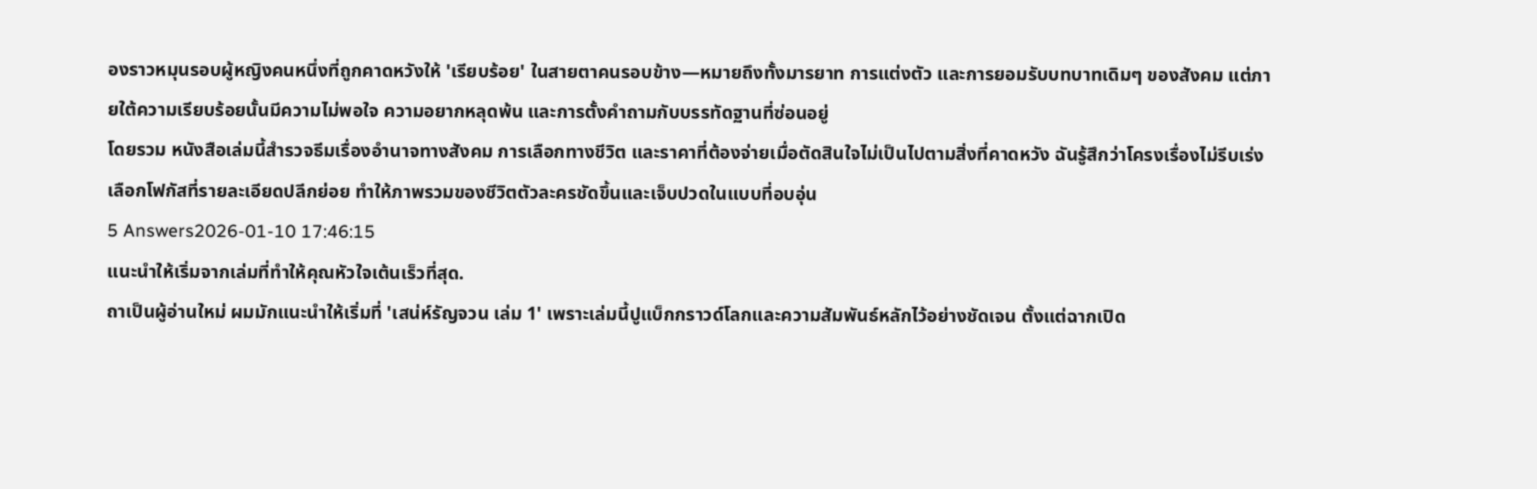องราวหมุนรอบผู้หญิงคนหนึ่งที่ถูกคาดหวังให้ 'เรียบร้อย' ในสายตาคนรอบข้าง—หมายถึงทั้งมารยาท การแต่งตัว และการยอมรับบทบาทเดิมๆ ของสังคม แต่ภายใต้ความเรียบร้อยนั้นมีความไม่พอใจ ความอยากหลุดพ้น และการตั้งคำถามกับบรรทัดฐานที่ซ่อนอยู่
โดยรวม หนังสือเล่มนี้สำรวจธีมเรื่องอำนาจทางสังคม การเลือกทางชีวิต และราคาที่ต้องจ่ายเมื่อตัดสินใจไม่เป็นไปตามสิ่งที่คาดหวัง ฉันรู้สึกว่าโครงเรื่องไม่รีบเร่ง เลือกโฟกัสที่รายละเอียดปลีกย่อย ทำให้ภาพรวมของชีวิตตัวละครชัดขึ้นและเจ็บปวดในแบบที่อบอุ่น
5 Answers2026-01-10 17:46:15
แนะนำให้เริ่มจากเล่มที่ทำให้คุณหัวใจเต้นเร็วที่สุด.
ถาเป็นผู้อ่านใหม่ ผมมักแนะนำให้เริ่มที่ 'เสน่ห์รัญจวน เล่ม 1' เพราะเล่มนี้ปูแบ็กกราวด์โลกและความสัมพันธ์หลักไว้อย่างชัดเจน ตั้งแต่ฉากเปิด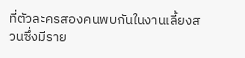ที่ตัวละครสองคนพบกันในงานเลี้ยงสวนซึ่งมีราย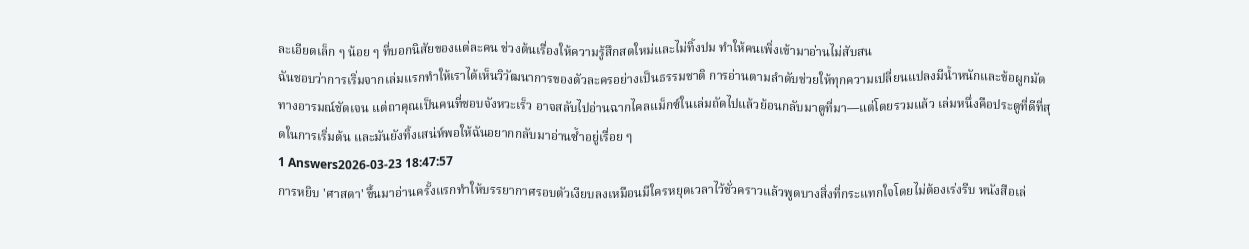ละเอียดเล็ก ๆ น้อย ๆ ที่บอกนิสัยของแต่ละคน ช่วงต้นเรื่องให้ความรู้สึกสดใหม่และไม่ทิ้งปม ทำให้คนเพิ่งเข้ามาอ่านไม่สับสน
ฉันชอบว่าการเริ่มจากเล่มแรกทำให้เราได้เห็นวิวัฒนาการของตัวละครอย่างเป็นธรรมชาติ การอ่านตามลำดับช่วยให้ทุกความเปลี่ยนแปลงมีน้ำหนักและข้อผูกมัดทางอารมณ์ชัดเจน แต่ถาคุณเป็นคนที่ชอบจังหวะเร็ว อาจสลับไปอ่านฉากไคลแม็กซ์ในเล่มถัดไปแล้วย้อนกลับมาดูที่มา—แต่โดยรวมแล้ว เล่มหนึ่งคือประตูที่ดีที่สุดในการเริ่มต้น และมันยังทิ้งเสน่ห์พอให้ฉันอยากกลับมาอ่านซ้ำอยู่เรื่อย ๆ
1 Answers2026-03-23 18:47:57
การหยิบ 'ศาสดา' ขึ้นมาอ่านครั้งแรกทำให้บรรยากาศรอบตัวเงียบลงเหมือนมีใครหยุดเวลาไว้ชั่วคราวแล้วพูดบางสิ่งที่กระแทกใจโดยไม่ต้องเร่งรีบ หนังสือเล่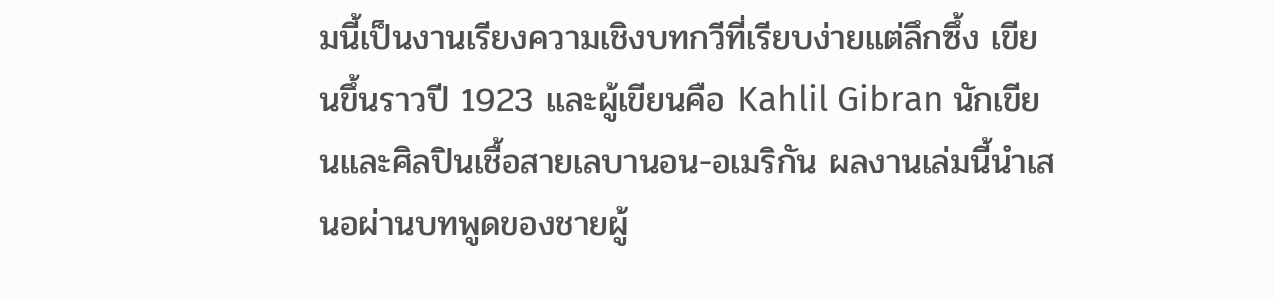มนี้เป็นงานเรียงความเชิงบทกวีที่เรียบง่ายแต่ลึกซึ้ง เขียนขึ้นราวปี 1923 และผู้เขียนคือ Kahlil Gibran นักเขียนและศิลปินเชื้อสายเลบานอน-อเมริกัน ผลงานเล่มนี้นำเสนอผ่านบทพูดของชายผู้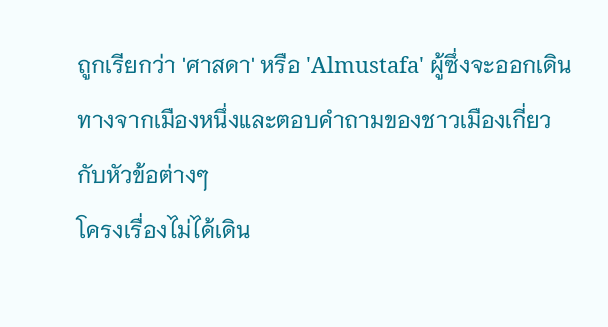ถูกเรียกว่า 'ศาสดา' หรือ 'Almustafa' ผู้ซึ่งจะออกเดินทางจากเมืองหนึ่งและตอบคำถามของชาวเมืองเกี่ยวกับหัวข้อต่างๆ
โครงเรื่องไม่ได้เดิน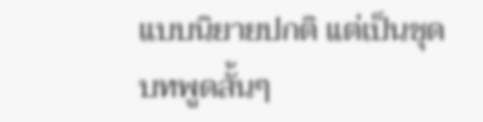แบบนิยายปกติ แต่เป็นชุดบทพูดสั้นๆ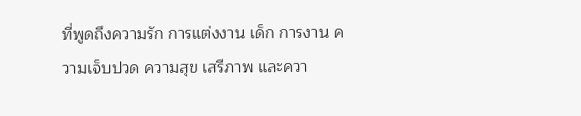ที่พูดถึงความรัก การแต่งงาน เด็ก การงาน ความเจ็บปวด ความสุข เสรีภาพ และควา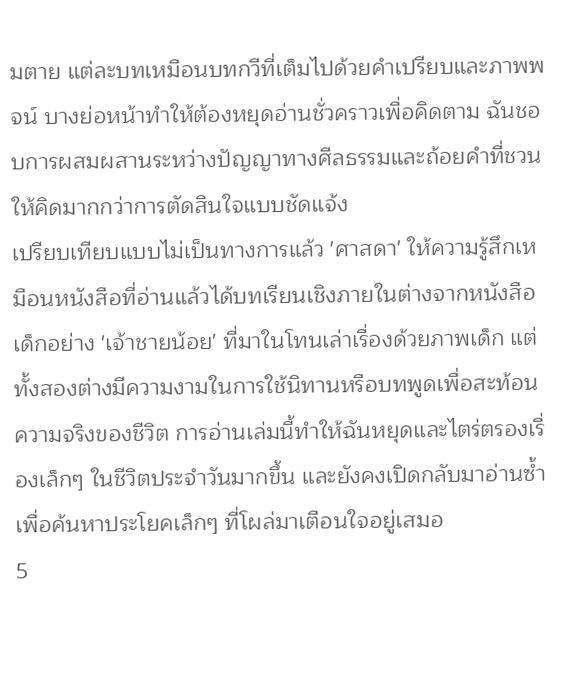มตาย แต่ละบทเหมือนบทกวีที่เต็มไปด้วยคำเปรียบและภาพพจน์ บางย่อหน้าทำให้ต้องหยุดอ่านชั่วคราวเพื่อคิดตาม ฉันชอบการผสมผสานระหว่างปัญญาทางศีลธรรมและถ้อยคำที่ชวนให้คิดมากกว่าการตัดสินใจแบบชัดแจ้ง
เปรียบเทียบแบบไม่เป็นทางการแล้ว 'ศาสดา' ให้ความรู้สึกเหมือนหนังสือที่อ่านแล้วได้บทเรียนเชิงภายในต่างจากหนังสือเด็กอย่าง 'เจ้าชายน้อย' ที่มาในโทนเล่าเรื่องด้วยภาพเด็ก แต่ทั้งสองต่างมีความงามในการใช้นิทานหรือบทพูดเพื่อสะท้อนความจริงของชีวิต การอ่านเล่มนี้ทำให้ฉันหยุดและไตร่ตรองเรื่องเล็กๆ ในชีวิตประจำวันมากขึ้น และยังคงเปิดกลับมาอ่านซ้ำเพื่อค้นหาประโยคเล็กๆ ที่โผล่มาเตือนใจอยู่เสมอ
5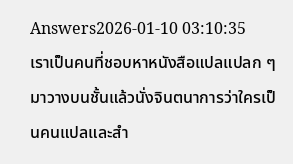Answers2026-01-10 03:10:35
เราเป็นคนที่ชอบหาหนังสือแปลแปลก ๆ มาวางบนชั้นแล้วนั่งจินตนาการว่าใครเป็นคนแปลและสำ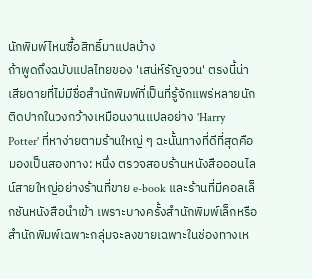นักพิมพ์ไหนซื้อสิทธิ์มาแปลบ้าง
ถ้าพูดถึงฉบับแปลไทยของ 'เสน่ห์รัญจวน' ตรงนี้น่าเสียดายที่ไม่มีชื่อสำนักพิมพ์ที่เป็นที่รู้จักแพร่หลายนักติดปากในวงกว้างเหมือนงานแปลอย่าง 'Harry Potter' ที่หาง่ายตามร้านใหญ่ ๆ ฉะนั้นทางที่ดีที่สุดคือมองเป็นสองทาง: หนึ่ง ตรวจสอบร้านหนังสือออนไลน์สายใหญ่อย่างร้านที่ขาย e-book และร้านที่มีคอลเล็กชันหนังสือนำเข้า เพราะบางครั้งสำนักพิมพ์เล็กหรือสำนักพิมพ์เฉพาะกลุ่มจะลงขายเฉพาะในช่องทางเห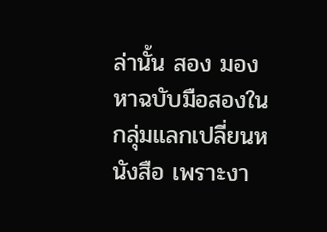ล่านั้น สอง มองหาฉบับมือสองในกลุ่มแลกเปลี่ยนหนังสือ เพราะงา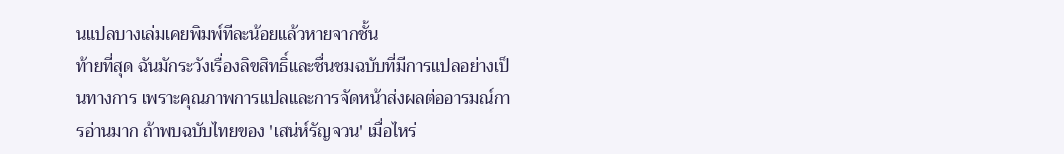นแปลบางเล่มเคยพิมพ์ทีละน้อยแล้วหายจากชั้น
ท้ายที่สุด ฉันมักระวังเรื่องลิขสิทธิ์และชื่นชมฉบับที่มีการแปลอย่างเป็นทางการ เพราะคุณภาพการแปลและการจัดหน้าส่งผลต่ออารมณ์การอ่านมาก ถ้าพบฉบับไทยของ 'เสน่ห์รัญจวน' เมื่อไหร่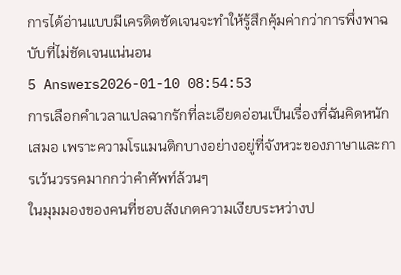การได้อ่านแบบมีเครดิตชัดเจนจะทำให้รู้สึกคุ้มค่ากว่าการพึ่งพาฉบับที่ไม่ชัดเจนแน่นอน
5 Answers2026-01-10 08:54:53
การเลือกคำเวลาแปลฉากรักที่ละเอียดอ่อนเป็นเรื่องที่ฉันคิดหนักเสมอ เพราะความโรแมนติกบางอย่างอยู่ที่จังหวะของภาษาและการเว้นวรรคมากกว่าคำศัพท์ล้วนๆ
ในมุมมองของคนที่ชอบสังเกตความเงียบระหว่างป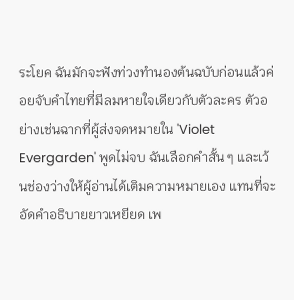ระโยค ฉันมักจะฟังท่วงทำนองต้นฉบับก่อนแล้วค่อยจับคำไทยที่มีลมหายใจเดียวกับตัวละคร ตัวอย่างเช่นฉากที่ผู้ส่งจดหมายใน 'Violet Evergarden' พูดไม่จบ ฉันเลือกคำสั้น ๆ และเว้นช่องว่างให้ผู้อ่านได้เติมความหมายเอง แทนที่จะอัดคำอธิบายยาวเหยียด เพ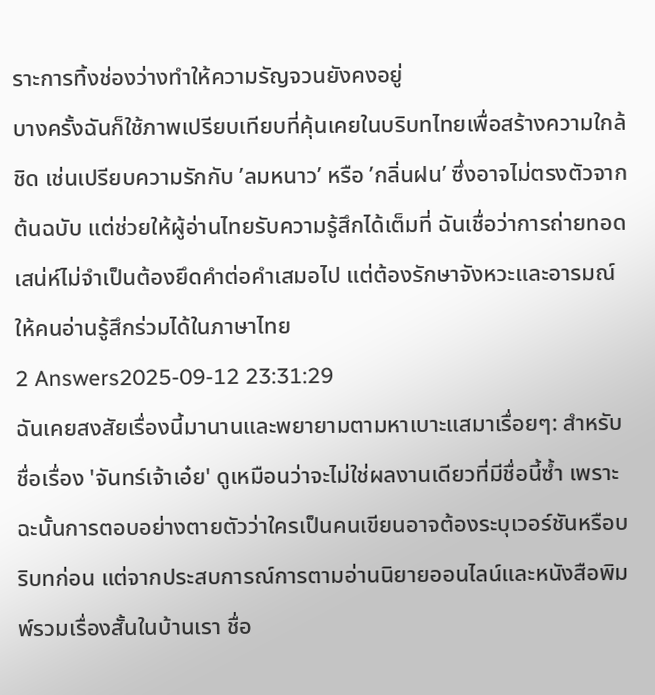ราะการทิ้งช่องว่างทำให้ความรัญจวนยังคงอยู่
บางครั้งฉันก็ใช้ภาพเปรียบเทียบที่คุ้นเคยในบริบทไทยเพื่อสร้างความใกล้ชิด เช่นเปรียบความรักกับ ’ลมหนาว’ หรือ ’กลิ่นฝน’ ซึ่งอาจไม่ตรงตัวจากต้นฉบับ แต่ช่วยให้ผู้อ่านไทยรับความรู้สึกได้เต็มที่ ฉันเชื่อว่าการถ่ายทอดเสน่ห์ไม่จำเป็นต้องยึดคำต่อคำเสมอไป แต่ต้องรักษาจังหวะและอารมณ์ให้คนอ่านรู้สึกร่วมได้ในภาษาไทย
2 Answers2025-09-12 23:31:29
ฉันเคยสงสัยเรื่องนี้มานานและพยายามตามหาเบาะแสมาเรื่อยๆ: สำหรับชื่อเรื่อง 'จันทร์เจ้าเอ๋ย' ดูเหมือนว่าจะไม่ใช่ผลงานเดียวที่มีชื่อนี้ซ้ำ เพราะฉะนั้นการตอบอย่างตายตัวว่าใครเป็นคนเขียนอาจต้องระบุเวอร์ชันหรือบริบทก่อน แต่จากประสบการณ์การตามอ่านนิยายออนไลน์และหนังสือพิมพ์รวมเรื่องสั้นในบ้านเรา ชื่อ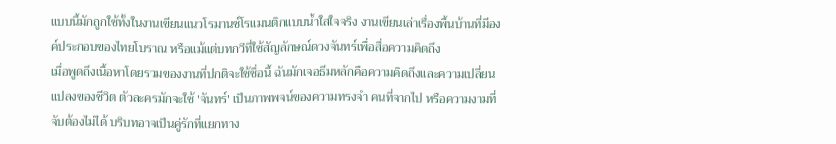แบบนี้มักถูกใช้ทั้งในงานเขียนแนวโรมานซ์โรแมนติกแบบน้ำใสใจจริง งานเขียนเล่าเรื่องพื้นบ้านที่มีองค์ประกอบของไทยโบราณ หรือแม้แต่บทกวีที่ใช้สัญลักษณ์ดวงจันทร์เพื่อสื่อความคิดถึง
เมื่อพูดถึงเนื้อหาโดยรวมของงานที่ปกติจะใช้ชื่อนี้ ฉันมักเจอธีมหลักคือความคิดถึงและความเปลี่ยนแปลงของชีวิต ตัวละครมักจะใช้ 'จันทร์' เป็นภาพพจน์ของความทรงจำ คนที่จากไป หรือความงามที่จับต้องไม่ได้ บริบทอาจเป็นคู่รักที่แยกทาง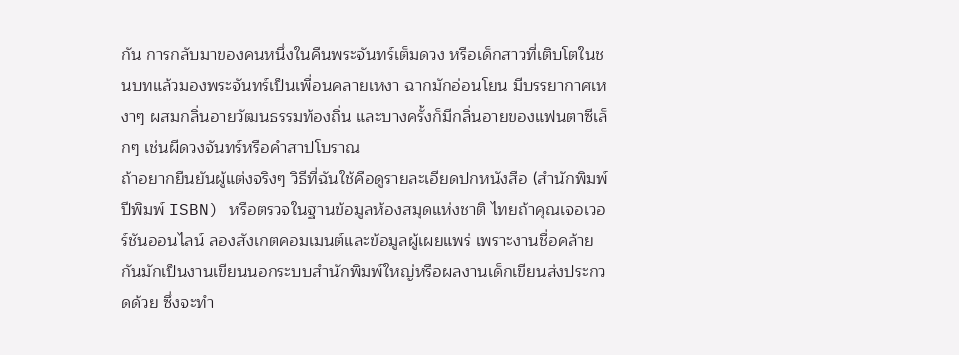กัน การกลับมาของคนหนึ่งในคืนพระจันทร์เต็มดวง หรือเด็กสาวที่เติบโตในชนบทแล้วมองพระจันทร์เป็นเพื่อนคลายเหงา ฉากมักอ่อนโยน มีบรรยากาศเหงาๆ ผสมกลิ่นอายวัฒนธรรมท้องถิ่น และบางครั้งก็มีกลิ่นอายของแฟนตาซีเล็กๆ เช่นผีดวงจันทร์หรือคำสาปโบราณ
ถ้าอยากยืนยันผู้แต่งจริงๆ วิธีที่ฉันใช้คือดูรายละเอียดปกหนังสือ (สำนักพิมพ์ ปีพิมพ์ ISBN) หรือตรวจในฐานข้อมูลห้องสมุดแห่งชาติ ไทยถ้าคุณเจอเวอร์ชันออนไลน์ ลองสังเกตคอมเมนต์และข้อมูลผู้เผยแพร่ เพราะงานชื่อคล้ายกันมักเป็นงานเขียนนอกระบบสำนักพิมพ์ใหญ่หรือผลงานเด็กเขียนส่งประกวดด้วย ซึ่งจะทำ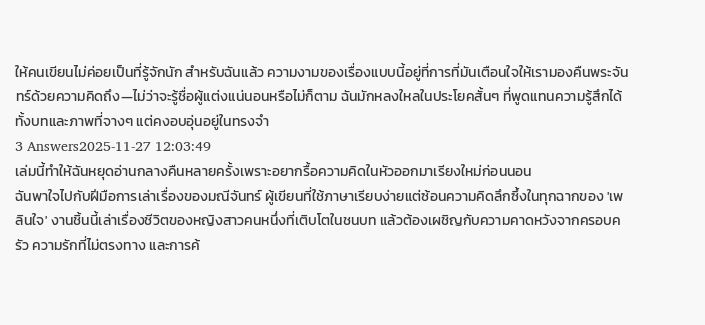ให้คนเขียนไม่ค่อยเป็นที่รู้จักนัก สำหรับฉันแล้ว ความงามของเรื่องแบบนี้อยู่ที่การที่มันเตือนใจให้เรามองคืนพระจันทร์ด้วยความคิดถึง—ไม่ว่าจะรู้ชื่อผู้แต่งแน่นอนหรือไม่ก็ตาม ฉันมักหลงใหลในประโยคสั้นๆ ที่พูดแทนความรู้สึกได้ทั้งบทและภาพที่จางๆ แต่คงอบอุ่นอยู่ในทรงจำ
3 Answers2025-11-27 12:03:49
เล่มนี้ทำให้ฉันหยุดอ่านกลางคืนหลายครั้งเพราะอยากรื้อความคิดในหัวออกมาเรียงใหม่ก่อนนอน
ฉันพาใจไปกับฝีมือการเล่าเรื่องของมณีจันทร์ ผู้เขียนที่ใช้ภาษาเรียบง่ายแต่ซ้อนความคิดลึกซึ้งในทุกฉากของ 'เพลินใจ' งานชิ้นนี้เล่าเรื่องชีวิตของหญิงสาวคนหนึ่งที่เติบโตในชนบท แล้วต้องเผชิญกับความคาดหวังจากครอบครัว ความรักที่ไม่ตรงทาง และการค้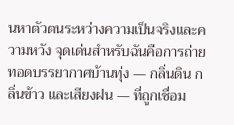นหาตัวตนระหว่างความเป็นจริงและความหวัง จุดเด่นสำหรับฉันคือการถ่ายทอดบรรยากาศบ้านทุ่ง — กลิ่นดิน กลิ่นข้าว และเสียงฝน — ที่ถูกเชื่อม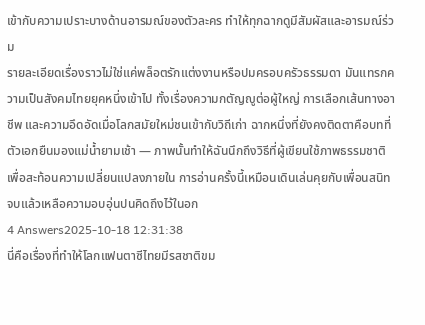เข้ากับความเปราะบางด้านอารมณ์ของตัวละคร ทำให้ทุกฉากดูมีสัมผัสและอารมณ์ร่วม
รายละเอียดเรื่องราวไม่ใช่แค่พล็อตรักแต่งงานหรือปมครอบครัวธรรมดา มันแทรกความเป็นสังคมไทยยุคหนึ่งเข้าไป ทั้งเรื่องความกตัญญูต่อผู้ใหญ่ การเลือกเส้นทางอาชีพ และความอึดอัดเมื่อโลกสมัยใหม่ชนเข้ากับวิถีเก่า ฉากหนึ่งที่ยังคงติดตาคือบทที่ตัวเอกยืนมองแม่น้ำยามเช้า — ภาพนั้นทำให้ฉันนึกถึงวิธีที่ผู้เขียนใช้ภาพธรรมชาติเพื่อสะท้อนความเปลี่ยนแปลงภายใน การอ่านครั้งนี้เหมือนเดินเล่นคุยกับเพื่อนสนิท จบแล้วเหลือความอบอุ่นปนคิดถึงไว้ในอก
4 Answers2025-10-18 12:31:38
นี่คือเรื่องที่ทำให้โลกแฟนตาซีไทยมีรสชาติขม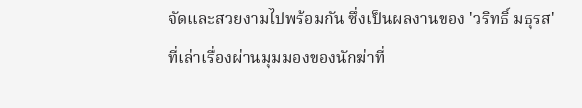จัดและสวยงามไปพร้อมกัน ซึ่งเป็นผลงานของ 'วริทธิ์ มธุรส' ที่เล่าเรื่องผ่านมุมมองของนักฆ่าที่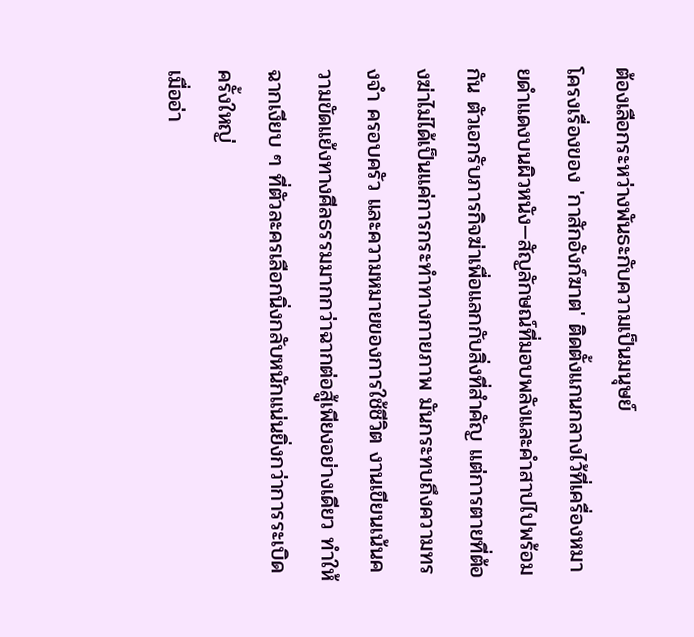ต้องเลือกระหว่างพันธะกับความเป็นมนุษย์
โครงเรื่องของ 'กาสักอังก์ฆาต' ติดตั้งแกนกลางไว้ที่เครื่องหมายดำแดงบนผิวหนัง—สัญลักษณ์ที่มอบพลังและคำสาปไปพร้อมกัน ตัวเอกรับภารกิจฆ่าเพื่อแลกกับสิ่งที่สำคัญ แต่การตายที่ต้องฆ่าไม่ได้เป็นแค่การกระทำทางกายภาพ มันกระทบถึงความทรงจำ ครอบครัว และความหมายของการใช้ชีวิต งานเขียนเน้นความขัดแย้งทางศีลธรรมมากกว่าฉากต่อสู้เพียงอย่างเดียว ทำให้ฉากเงียบ ๆ ที่ตัวละครเลือกนิ่งกลับหนักแน่นยิ่งกว่าการระเบิดครั้งใหญ่
เมื่ออ่า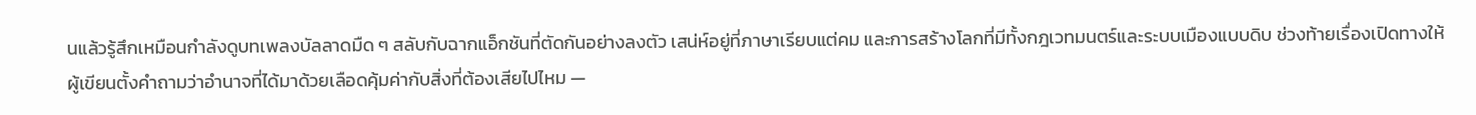นแล้วรู้สึกเหมือนกำลังดูบทเพลงบัลลาดมืด ๆ สลับกับฉากแอ็กชันที่ตัดกันอย่างลงตัว เสน่ห์อยู่ที่ภาษาเรียบแต่คม และการสร้างโลกที่มีทั้งกฎเวทมนตร์และระบบเมืองแบบดิบ ช่วงท้ายเรื่องเปิดทางให้ผู้เขียนตั้งคำถามว่าอำนาจที่ได้มาด้วยเลือดคุ้มค่ากับสิ่งที่ต้องเสียไปไหม —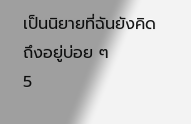เป็นนิยายที่ฉันยังคิดถึงอยู่บ่อย ๆ
5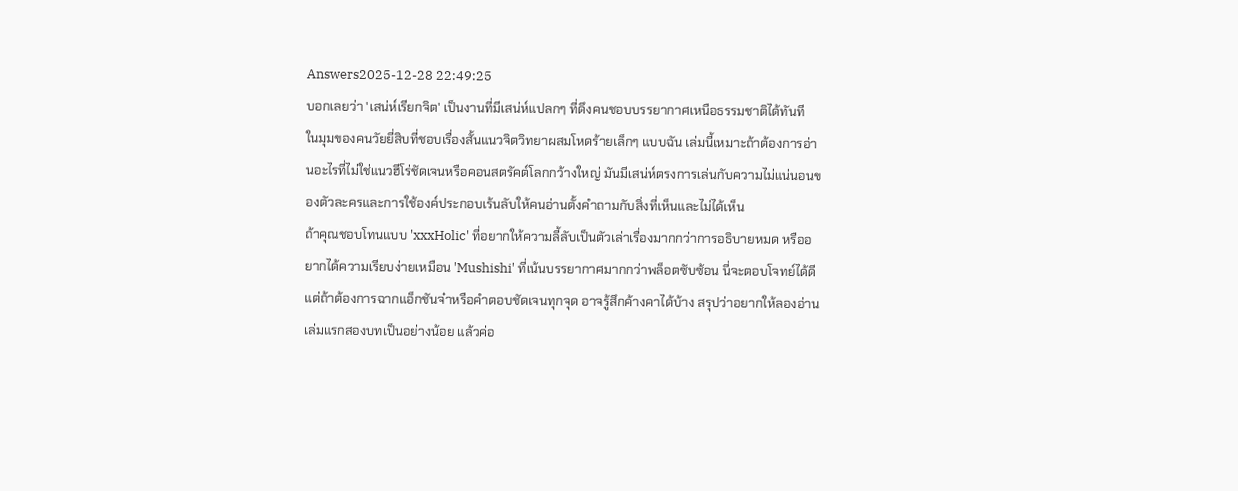Answers2025-12-28 22:49:25
บอกเลยว่า 'เสน่ห์เรียกจิต' เป็นงานที่มีเสน่ห์แปลกๆ ที่ดึงคนชอบบรรยากาศเหนือธรรมชาติได้ทันที
ในมุมของคนวัยยี่สิบที่ชอบเรื่องสั้นแนวจิตวิทยาผสมโหดร้ายเล็กๆ แบบฉัน เล่มนี้เหมาะถ้าต้องการอ่านอะไรที่ไม่ใช่แนวฮีโร่ชัดเจนหรือคอนสตรัคต์โลกกว้างใหญ่ มันมีเสน่ห์ตรงการเล่นกับความไม่แน่นอนของตัวละครและการใช้องค์ประกอบเร้นลับให้คนอ่านตั้งคำถามกับสิ่งที่เห็นและไม่ได้เห็น
ถ้าคุณชอบโทนแบบ 'xxxHolic' ที่อยากให้ความลี้ลับเป็นตัวเล่าเรื่องมากกว่าการอธิบายหมด หรืออยากได้ความเรียบง่ายเหมือน 'Mushishi' ที่เน้นบรรยากาศมากกว่าพล็อตซับซ้อน นี่จะตอบโจทย์ได้ดี แต่ถ้าต้องการฉากแอ็กชันจ๋าหรือคำตอบชัดเจนทุกจุด อาจรู้สึกค้างคาได้บ้าง สรุปว่าอยากให้ลองอ่านเล่มแรกสองบทเป็นอย่างน้อย แล้วค่อ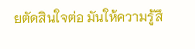ยตัดสินใจต่อ มันให้ความรู้สึ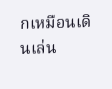กเหมือนเดินเล่น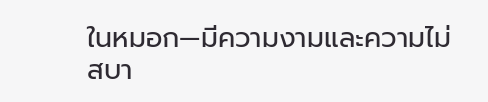ในหมอก—มีความงามและความไม่สบา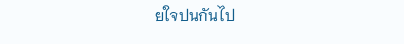ยใจปนกันไป